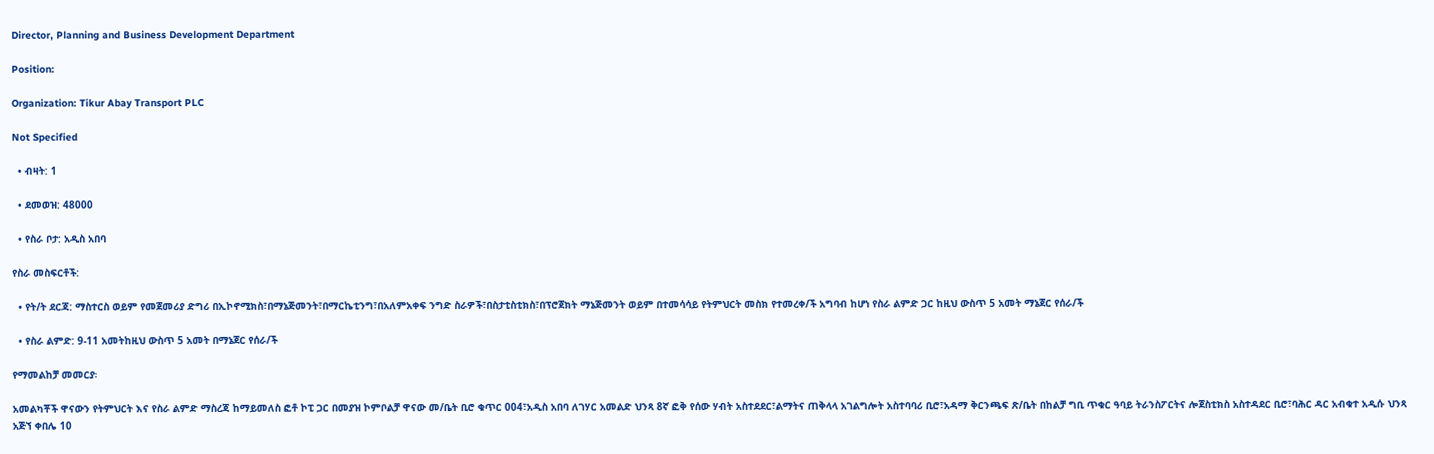Director, Planning and Business Development Department

Position:

Organization: Tikur Abay Transport PLC

Not Specified

  • ብዛት: 1

  • ደመወዝ: 48000

  • የስራ ቦታ: አዲስ አበባ

የስራ መስፍርቶች:

  • የት/ት ደርጃ: ማስተርስ ወይም የመጀመሪያ ድግሪ በኢኮኖሚክስ፣በማኔጅመንት፣በማርኬቲንግ፣በአለምአቀፍ ንግድ ስራዎች፣በስታቲስቲክስ፣በፕሮጀክት ማኔጅመንት ወይም በተመሳሳይ የትምህርት መስክ የተመረቀ/ች አግባብ ከሆነ የስራ ልምድ ጋር ከዚህ ውስጥ 5 አመት ማኔጀር የሰራ/ች

  • የስራ ልምድ: 9-11 አመትከዚህ ውስጥ 5 አመት በማኔጀር የሰራ/ች

የማመልከቻ መመርያ፡

አመልካቾች ዋናውን የትምህርት እና የስራ ልምድ ማስረጃ ከማይመለስ ፎቶ ኮፒ ጋር በመያዝ ኮምቦልቻ ዋናው መ/ቤት ቢሮ ቁጥር 004፣አዲስ አበባ ለገሃር አመልድ ህንጻ 8ኛ ፎቅ የሰው ሃብት አስተደደር፣ልማትና ጠቅላላ አገልግሎት አስተባባሪ ቢሮ፣አዳማ ቅርንጫፍ ጽ/ቤት በከልቻ ግቢ ጥቁር ዓባይ ትራንስፖርትና ሎጀስቲክስ አስተዳደር ቢሮ፣ባሕር ዳር አብቁተ አዲሱ ህንጻ አጅኘ ቀበሌ 10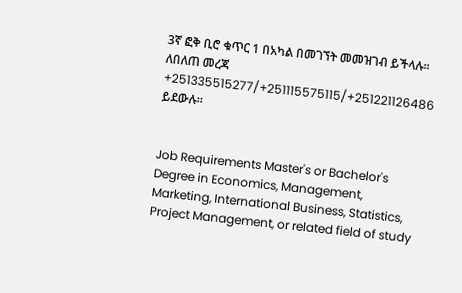3ኛ ፎቅ ቢሮ ቁጥር 1 በአካል በመገኘት መመዝገብ ይችላሉ። ለበለጠ መረጃ +251335515277/+251115575115/+251221126486 ይደውሉ።


Job Requirements Master's or Bachelor's Degree in Economics, Management, Marketing, International Business, Statistics, Project Management, or related field of study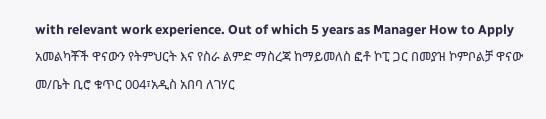with relevant work experience. Out of which 5 years as Manager How to Apply አመልካቾች ዋናውን የትምህርት እና የስራ ልምድ ማስረጃ ከማይመለስ ፎቶ ኮፒ ጋር በመያዝ ኮምቦልቻ ዋናው መ/ቤት ቢሮ ቁጥር 004፣አዲስ አበባ ለገሃር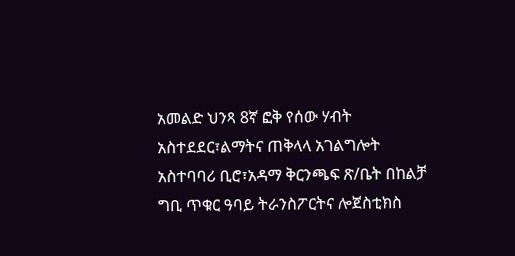አመልድ ህንጻ 8ኛ ፎቅ የሰው ሃብት አስተደደር፣ልማትና ጠቅላላ አገልግሎት አስተባባሪ ቢሮ፣አዳማ ቅርንጫፍ ጽ/ቤት በከልቻ ግቢ ጥቁር ዓባይ ትራንስፖርትና ሎጀስቲክስ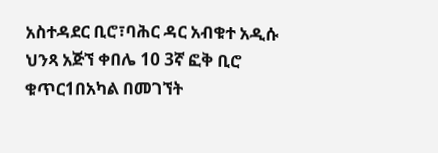አስተዳደር ቢሮ፣ባሕር ዳር አብቁተ አዲሱ ህንጻ አጅኘ ቀበሌ 10 3ኛ ፎቅ ቢሮ ቁጥር1በአካል በመገኘት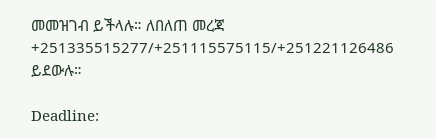መመዝገብ ይችላሉ። ለበለጠ መረጃ +251335515277/+251115575115/+251221126486 ይደውሉ።

Deadline: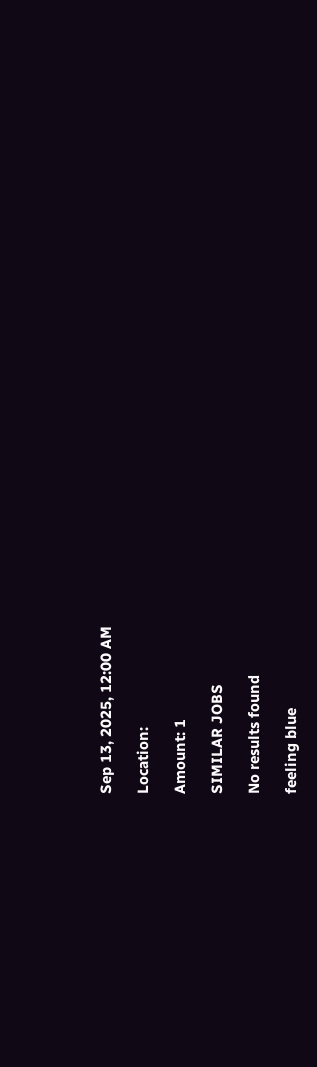Sep 13, 2025, 12:00 AM

Location:

Amount: 1

SIMILAR JOBS

No results found

feeling blue